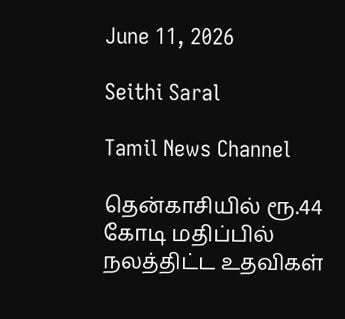June 11, 2026

Seithi Saral

Tamil News Channel

தென்காசியில் ரூ.44 கோடி மதிப்பில் நலத்திட்ட உதவிகள்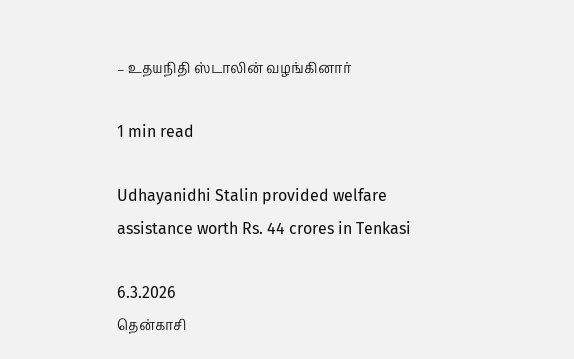– உதயநிதி ஸ்டாலின் வழங்கினார்

1 min read

Udhayanidhi Stalin provided welfare assistance worth Rs. 44 crores in Tenkasi

6.3.2026
தென்காசி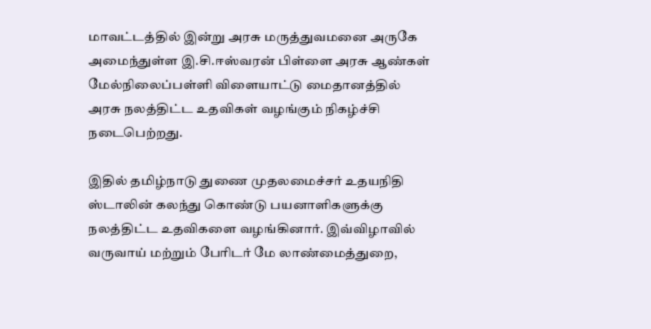மாவட்டத்தில் இன்று அரசு மருத்துவமனை அருகே அமைந்துள்ள இ.சி.ஈஸ்வரன் பிள்ளை அரசு ஆண்கள் மேல்நிலைப்பள்ளி விளையாட்டு மைதானத்தில் அரசு நலத்திட்ட உதவிகள் வழங்கும் நிகழ்ச்சி நடைபெற்றது.

இதில் தமிழ்நாடு துணை முதலமைச்சர் உதயநிதி ஸ்டாலின் கலந்து கொண்டு பயனாளிகளுக்கு நலத்திட்ட உதவிகளை வழங்கினார். இவ்விழாவில் வருவாய் மற்றும் பேரிடர் மே லாண்மைத்துறை,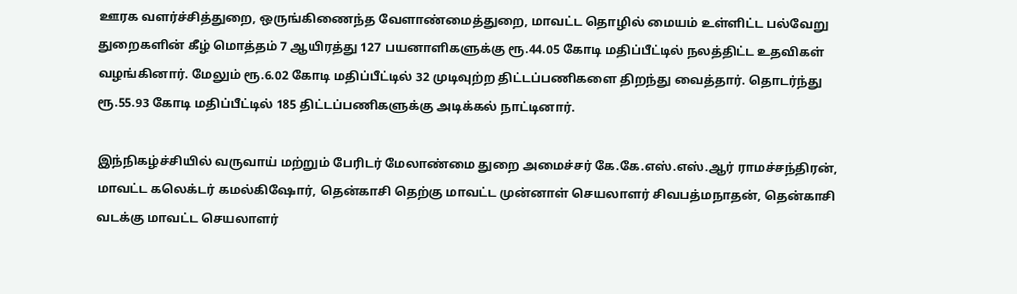ஊரக வளர்ச்சித்துறை, ஒருங்கிணைந்த வேளாண்மைத்துறை, மாவட்ட தொழில் மையம் உள்ளிட்ட பல்வேறு துறைகளின் கீழ் மொத்தம் 7 ஆயிரத்து 127 பயனாளிகளுக்கு ரூ.44.05 கோடி மதிப்பீட்டில் நலத்திட்ட உதவிகள் வழங்கினார். மேலும் ரூ.6.02 கோடி மதிப்பீட்டில் 32 முடிவுற்ற திட்டப்பணிகளை திறந்து வைத்தார். தொடர்ந்து ரூ.55.93 கோடி மதிப்பீட்டில் 185 திட்டப்பணிகளுக்கு அடிக்கல் நாட்டினார்.

இந்நிகழ்ச்சியில் வருவாய் மற்றும் பேரிடர் மேலாண்மை துறை அமைச்சர் கே.கே.எஸ்.எஸ்.ஆர் ராமச்சந்திரன், மாவட்ட கலெக்டர் கமல்கிஷோர், தென்காசி தெற்கு மாவட்ட முன்னாள் செயலாளர் சிவபத்மநாதன், தென்காசி வடக்கு மாவட்ட செயலாளர்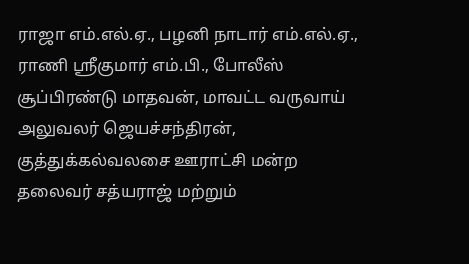ராஜா எம்.எல்.ஏ., பழனி நாடார் எம்.எல்.ஏ., ராணி ஸ்ரீகுமார் எம்.பி., போலீஸ் சூப்பிரண்டு மாதவன், மாவட்ட வருவாய் அலுவலர் ஜெயச்சந்திரன், குத்துக்கல்வலசை ஊராட்சி மன்ற தலைவர் சத்யராஜ் மற்றும்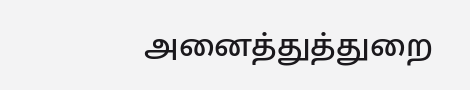அனைத்துத்துறை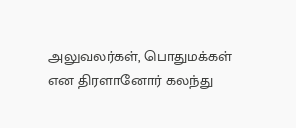அலுவலர்கள், பொதுமக்கள் என திரளானோர் கலந்து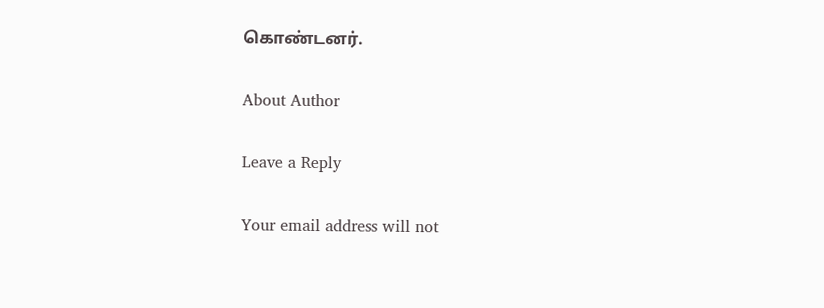கொண்டனர்.

About Author

Leave a Reply

Your email address will not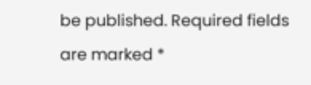be published. Required fields are marked *